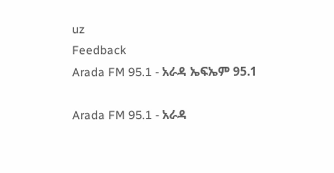uz
Feedback
Arada FM 95.1 - አራዳ ኤፍኤም 95.1

Arada FM 95.1 - አራዳ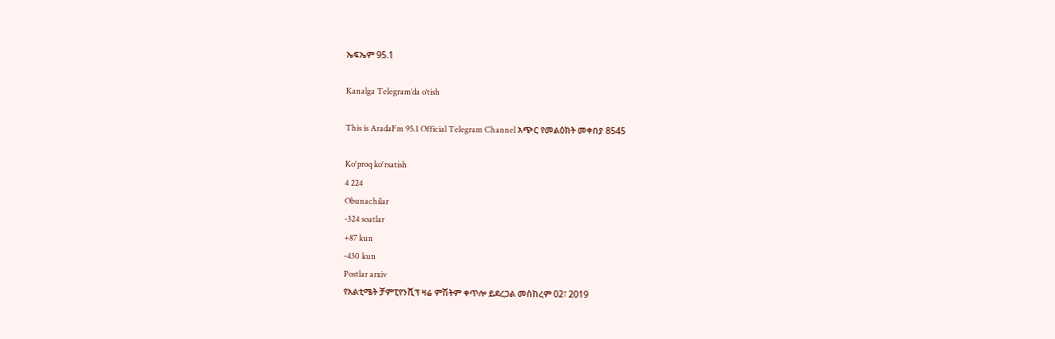ኤፍኤም 95.1

Kanalga Telegram’da o‘tish

This is AradaFm 95.1 Official Telegram Channel አጭር የመልዕክት መቀበያ 8545

Ko'proq ko'rsatish
4 224
Obunachilar
-324 soatlar
+87 kun
-430 kun
Postlar arxiv
የአልቲሜት ቻምፒየንሺፕ ዛሬ ምሽትም ቀጥሎ ይደረጋል መስከረም 02፣ 2019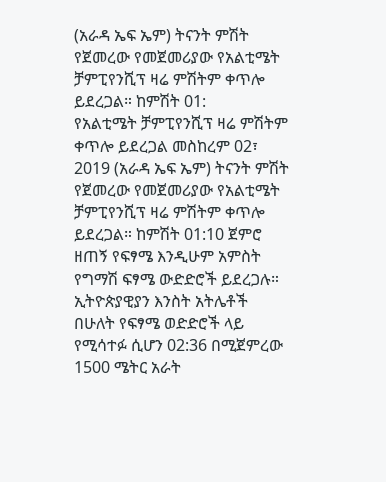(አራዳ ኤፍ ኤም) ትናንት ምሽት የጀመረው የመጀመሪያው የአልቲሜት ቻምፒየንሺፕ ዛሬ ምሽትም ቀጥሎ ይደረጋል። ከምሽት 01:
የአልቲሜት ቻምፒየንሺፕ ዛሬ ምሽትም ቀጥሎ ይደረጋል መስከረም 02፣ 2019 (አራዳ ኤፍ ኤም) ትናንት ምሽት የጀመረው የመጀመሪያው የአልቲሜት ቻምፒየንሺፕ ዛሬ ምሽትም ቀጥሎ ይደረጋል። ከምሽት 01:10 ጀምሮ ዘጠኝ የፍፃሜ እንዲሁም አምስት የግማሽ ፍፃሜ ውድድሮች ይደረጋሉ። ኢትዮጵያዊያን እንስት አትሌቶች በሁለት የፍፃሜ ወድድሮች ላይ የሚሳተፉ ሲሆን 02:36 በሚጀምረው 1500 ሜትር አራት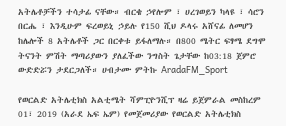አትሌቶቻችን ተሳታፊ ናቸው። ብርቄ ኃየሎም ፣ ሀረገወይን ካላዩ ፣ ሳሮን በርሔ ፣ እንዲሁም ፍረወይኒ ኃይሉ የ150 ሺህ ዶላሩ አሸናፊ ለመሆን ከሌሎች 8 አትሌቶች ጋር በርቀቱ ይፋለማሉ። በ800 ሜትር ፍፃሜ ደግሞ ትናንት ምሽት ማጣሪያውን ያለፈችው ንግስት ጌታቸው ከ03:18 ጀምሮ ውድድሯን ታደርጋለች። ሀብታሙ ምትኩ AradaFM_Sport

የወርልድ አትሌቲክስ አልቲሜት ሻምፒዮንሺፕ ዛሬ ይጀምራል መስከረም 01፣ 2019 (አራደ ኤፍ ኤም) የመጀመሪያው የወርልድ አትሌቲክስ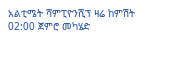አልቲሜት ሻምፒዮንሺፕ ዛሬ ከምሽት 02:00 ጀምሮ መካሄድ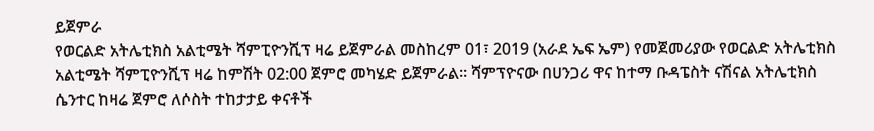ይጀምራ
የወርልድ አትሌቲክስ አልቲሜት ሻምፒዮንሺፕ ዛሬ ይጀምራል መስከረም 01፣ 2019 (አራደ ኤፍ ኤም) የመጀመሪያው የወርልድ አትሌቲክስ አልቲሜት ሻምፒዮንሺፕ ዛሬ ከምሽት 02:00 ጀምሮ መካሄድ ይጀምራል። ሻምፕዮናው በሀንጋሪ ዋና ከተማ ቡዳፔስት ናሽናል አትሌቲክስ ሴንተር ከዛሬ ጀምሮ ለሶስት ተከታታይ ቀናቶች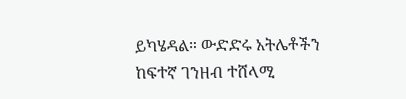ይካሄዳል። ውድድሩ አትሌቶችን ከፍተኛ ገንዘብ ተሸላሚ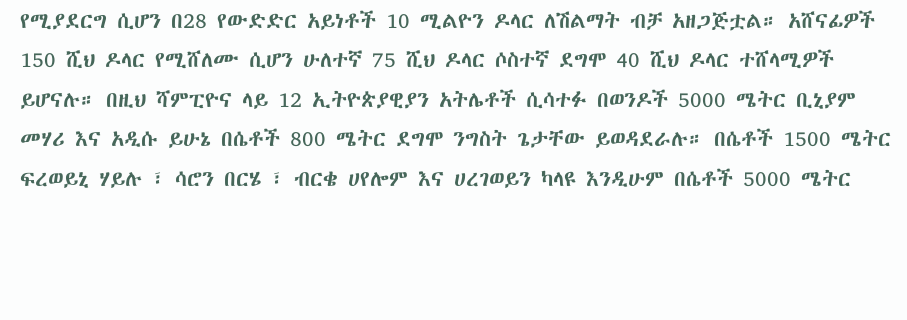የሚያደርግ ሲሆን በ28 የውድድር አይነቶች 10 ሚልዮን ዶላር ለሽልማት ብቻ አዘጋጅቷል። አሸናፊዎች 150 ሺህ ዶላር የሚሸለሙ ሲሆን ሁለተኛ 75 ሺህ ዶላር ሶስተኛ ደግሞ 40 ሺህ ዶላር ተሸላሚዎች ይሆናሉ። በዚህ ሻምፒዮና ላይ 12 ኢትዮጵያዊያን አትሌቶች ሲሳተፉ በወንዶች 5000 ሜትር ቢኒያም መሃሪ እና አዲሱ ይሁኔ በሴቶች 800 ሜትር ደግሞ ንግስት ጌታቸው ይወዳደራሉ። በሴቶች 1500 ሜትር ፍረወይኒ ሃይሉ ፣ ሳሮን በርሄ ፣ ብርቄ ሀየሎም እና ሀረገወይን ካላዩ እንዲሁም በሴቶች 5000 ሜትር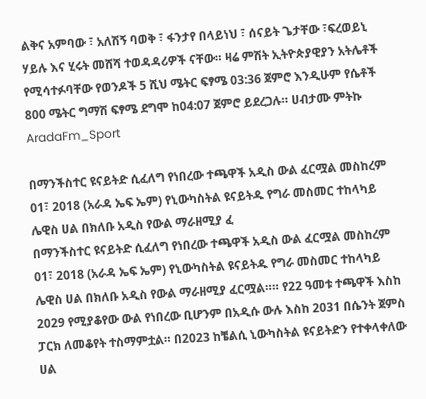ልቅና አምባው ፣ አለሽኝ ባወቅ ፣ ፋንታየ በላይነህ ፣ ሰናይት ጌታቸው ፣ፍረወይኒ ሃይሉ እና ሂሩት መሸሻ ተወዳዳሪዎች ናቸው። ዛሬ ምሽት ኢትዮጵያዊያን አትሌቶች የሚሳተፉባቸው የወንዶች 5 ሺህ ሜትር ፍፃሜ 03:36 ጀምሮ እንዲሁም የሴቶች 800 ሜትር ግማሽ ፍፃሜ ደግሞ ከ04:07 ጀምሮ ይደረጋሉ። ሀብታሙ ምትኩ AradaFm_Sport

በማንችስተር ዩናይትድ ሲፈለግ የነበረው ተጫዋች አዲስ ውል ፈርሟል መስከረም 01፣ 2018 (አራዳ ኤፍ ኤም) የኒውካስትል ዩናይትዱ የግራ መስመር ተከላካይ ሌዊስ ሀል በክለቡ አዲስ የውል ማራዘሚያ ፈ
በማንችስተር ዩናይትድ ሲፈለግ የነበረው ተጫዋች አዲስ ውል ፈርሟል መስከረም 01፣ 2018 (አራዳ ኤፍ ኤም) የኒውካስትል ዩናይትዱ የግራ መስመር ተከላካይ ሌዊስ ሀል በክለቡ አዲስ የውል ማራዘሚያ ፈርሟል።። የ22 ዓመቱ ተጫዋች እስከ 2029 የሚያቆየው ውል የነበረው ቢሆንም በአዲሱ ውሉ እስከ 2031 በሴንት ጀምስ ፓርክ ለመቆየት ተስማምቷል። በ2023 ከቼልሲ ኒውካስትል ዩናይትድን የተቀላቀለው ሀል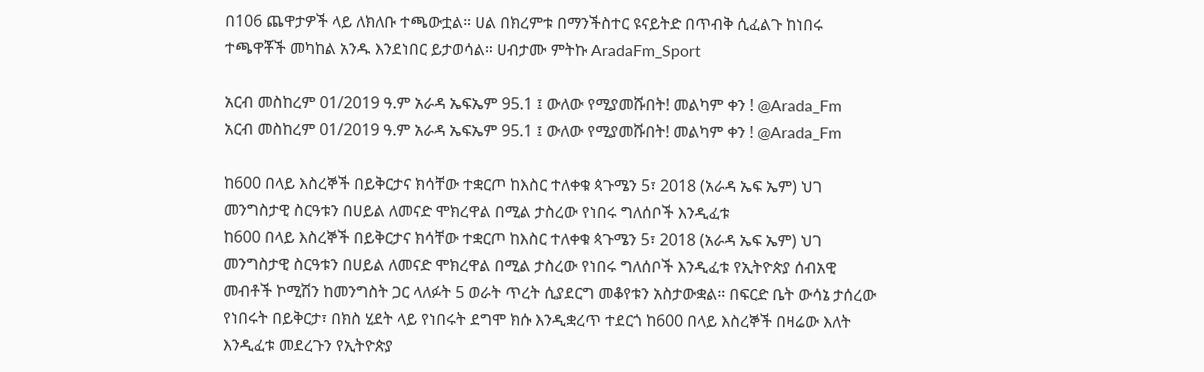በ106 ጨዋታዎች ላይ ለክለቡ ተጫውቷል። ሀል በክረምቱ በማንችስተር ዩናይትድ በጥብቅ ሲፈልጉ ከነበሩ ተጫዋቾች መካከል አንዱ እንደነበር ይታወሳል። ሀብታሙ ምትኩ AradaFm_Sport

አርብ መስከረም 01/2019 ዓ.ም አራዳ ኤፍኤም 95.1 ፤ ውለው የሚያመሹበት! መልካም ቀን ! @Arada_Fm
አርብ መስከረም 01/2019 ዓ.ም አራዳ ኤፍኤም 95.1 ፤ ውለው የሚያመሹበት! መልካም ቀን ! @Arada_Fm

ከ600 በላይ እስረኞች በይቅርታና ክሳቸው ተቋርጦ ከእስር ተለቀቁ ጳጉሜን 5፣ 2018 (አራዳ ኤፍ ኤም) ህገ መንግስታዊ ስርዓቱን በሀይል ለመናድ ሞክረዋል በሚል ታስረው የነበሩ ግለሰቦች እንዲፈቱ
ከ600 በላይ እስረኞች በይቅርታና ክሳቸው ተቋርጦ ከእስር ተለቀቁ ጳጉሜን 5፣ 2018 (አራዳ ኤፍ ኤም) ህገ መንግስታዊ ስርዓቱን በሀይል ለመናድ ሞክረዋል በሚል ታስረው የነበሩ ግለሰቦች እንዲፈቱ የኢትዮጵያ ሰብአዊ መብቶች ኮሚሽን ከመንግስት ጋር ላለፉት 5 ወራት ጥረት ሲያደርግ መቆየቱን አስታውቋል። በፍርድ ቤት ውሳኔ ታሰረው የነበሩት በይቅርታ፣ በክስ ሂደት ላይ የነበሩት ደግሞ ክሱ እንዲቋረጥ ተደርጎ ከ600 በላይ እስረኞች በዛሬው እለት እንዲፈቱ መደረጉን የኢትዮጵያ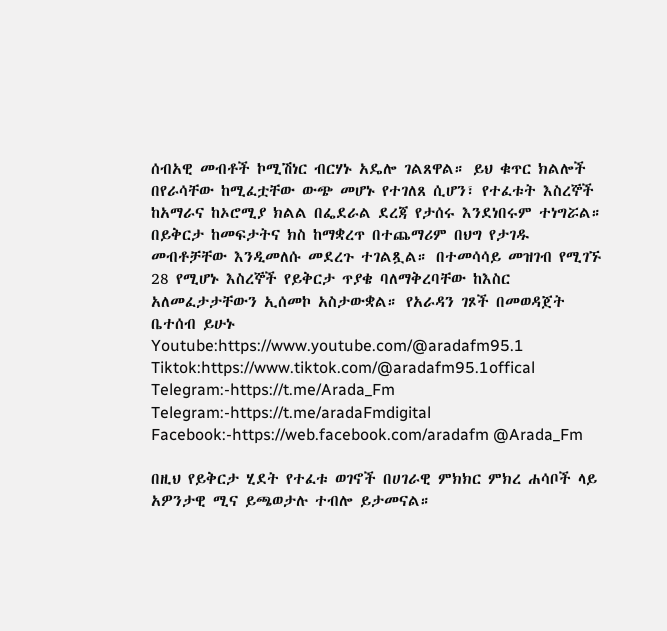ሰብአዊ መብቶች ኮሚሽነር ብርሃኑ አዴሎ ገልጸዋል። ይህ ቁጥር ክልሎች በየራሳቸው ከሚፈቷቸው ውጭ መሆኑ የተገለጸ ሲሆን፣ የተፈቱት እስረኞች ከአማራና ከኦሮሚያ ክልል በፌደራል ደረጃ የታሰሩ እንደነበሩም ተነግሯል። በይቅርታ ከመፍታትና ክስ ከማቋረጥ በተጨማሪም በህግ የታገዱ መብቶቻቸው እንዲመለሱ መደረጉ ተገልጿል። በተመሳሳይ መዝገብ የሚገኙ 28 የሚሆኑ እስረኞች የይቅርታ ጥያቄ ባለማቅረባቸው ከእስር አለመፈታታቸውን ኢሰመኮ አስታውቋል። የአራዳን ገጾች በመወዳጀት ቤተሰብ ይሁኑ Youtube:https://www.youtube.com/@aradafm95.1 Tiktok:https://www.tiktok.com/@aradafm95.1offical Telegram:-https://t.me/Arada_Fm  Telegram:-https://t.me/aradaFmdigital Facebook:-https://web.facebook.com/aradafm @Arada_Fm

በዚህ የይቅርታ ሂደት የተፈቱ ወገኖች በሀገራዊ ምክክር ምክረ ሐሳቦች ላይ አዎንታዊ ሚና ይጫወታሉ ተብሎ ይታመናል።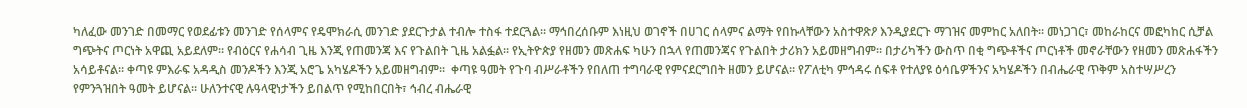ካለፈው መንገድ በመማር የወደፊቱን መንገድ የሰላምና የዴሞክራሲ መንገድ ያደርጉታል ተብሎ ተስፋ ተደርጓል። ማኅበረሰቡም እነዚህ ወገኖች በሀገር ሰላምና ልማት የበኩላቸውን አስተዋጽዖ እንዲያደርጉ ማገዝና መምከር አለበት። መነጋገር፣ መከራከርና መፎካከር ሲቻል ግጭትና ጦርነት አዋጪ አይደለም። የብዕርና የሐሳብ ጊዜ እንጂ የጠመንጃ እና የጉልበት ጊዜ አልፏል። የኢትዮጵያ የዘመን መጽሐፍ ካሁን በኋላ የጠመንጃና የጉልበት ታሪክን አይመዘግብም። በታሪካችን ውስጥ በቂ ግጭቶችና ጦርነቶች መኖራቸውን የዘመን መጽሐፋችን አሳይቶናል። ቀጣዩ ምእራፍ አዳዲስ መንዶችን እንጂ አሮጌ አካሄዶችን አይመዘግብም።  ቀጣዩ ዓመት የጉባ ብሥራቶችን የበለጠ ተግባራዊ የምናደርግበት ዘመን ይሆናል። የፖለቲካ ምኅዳሩ ሰፍቶ የተለያዩ ዕሳቤዎችንና አካሄዶችን በብሔራዊ ጥቅም አስተሣሥረን የምንጓዝበት ዓመት ይሆናል። ሁለንተናዊ ሉዓላዊነታችን ይበልጥ የሚከበርበት፣ ኅብረ ብሔራዊ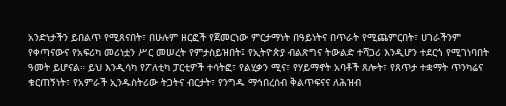አንድነታችን ይበልጥ የሚጸናበት፣ በሁሉም ዘርፎች የጀመርነው ምርታማነት በዓይነትና በጥራት የሚጨምርበት፣ ሀገራችንም የቀጣናውና የአፍሪካ መሪነቷን ሥር መሠረት የምታስይዝበት፤ የኢትዮጵያ ብልጽግና ትውልድ ተሻጋሪ እንዲሆን ተደርጎ የሚገነባበት ዓመት ይሆናል። ይህ እንዲሳካ የፖለቲካ ፓርቲዎች ተሳትፎ፣ የልሂቃን ሚና፣ የሃይማኖት አባቶች ጸሎት፣ የጸጥታ ተቋማት ጥንካሬና ቁርጠኝነት፣ የአምራች ኢንዱስትሪው ትጋትና ብርታት፣ የንግዱ ማኅበረሰብ ቅልጥፍናና ለሕዝብ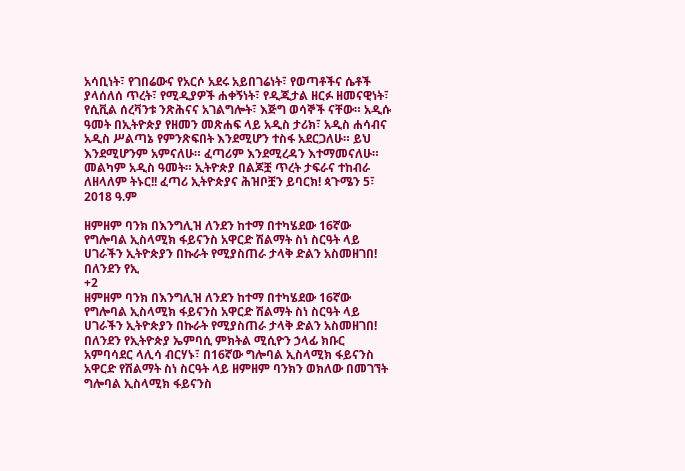አሳቢነት፣ የገበሬውና የአርሶ አደሩ አይበገሬነት፣ የወጣቶችና ሴቶች ያላሰለሰ ጥረት፣ የሚዲያዎች ሐቀኝነት፣ የዲጂታል ዘርፉ ዘመናዊነት፣ የሲቪል ሰረቫንቱ ንጽሕናና አገልግሎት፣ እጅግ ወሳኞች ናቸው። አዲሱ ዓመት በኢትዮጵያ የዘመን መጽሐፍ ላይ አዲስ ታሪክ፣ አዲስ ሐሳብና አዲስ ሥልጣኔ የምንጽፍበት እንደሚሆን ተስፋ አደርጋለሁ። ይህ እንደሚሆንም አምናለሁ። ፈጣሪም እንደሚረዳን እተማመናለሁ። መልካም አዲስ ዓመት። ኢትዮጵያ በልጆቿ ጥረት ታፍራና ተከብራ ለዘላለም ትኑር!! ፈጣሪ ኢትዮጵያና ሕዝቦቿን ይባርክ! ጳጉሜን 5፣ 2018 ዓ.ም

ዘምዘም ባንክ በእንግሊዝ ለንደን ከተማ በተካሄደው 16ኛው የግሎባል ኢስላሚክ ፋይናንስ አዋርድ ሽልማት ስነ ስርዓት ላይ ሀገራችን ኢትዮጵያን በኩራት የሚያስጠራ ታላቅ ድልን አስመዘገበ! በለንደን የኢ
+2
ዘምዘም ባንክ በእንግሊዝ ለንደን ከተማ በተካሄደው 16ኛው የግሎባል ኢስላሚክ ፋይናንስ አዋርድ ሽልማት ስነ ስርዓት ላይ ሀገራችን ኢትዮጵያን በኩራት የሚያስጠራ ታላቅ ድልን አስመዘገበ! በለንደን የኢትዮጵያ ኤምባሲ ምክትል ሚሲዮን ኃላፊ ክቡር አምባሳደር ላሊሳ ብርሃኑ፣ በ16ኛው ግሎባል ኢስላሚክ ፋይናንስ አዋርድ የሽልማት ስነ ስርዓት ላይ ዘምዘም ባንክን ወክለው በመገኘት ግሎባል ኢስላሚክ ፋይናንስ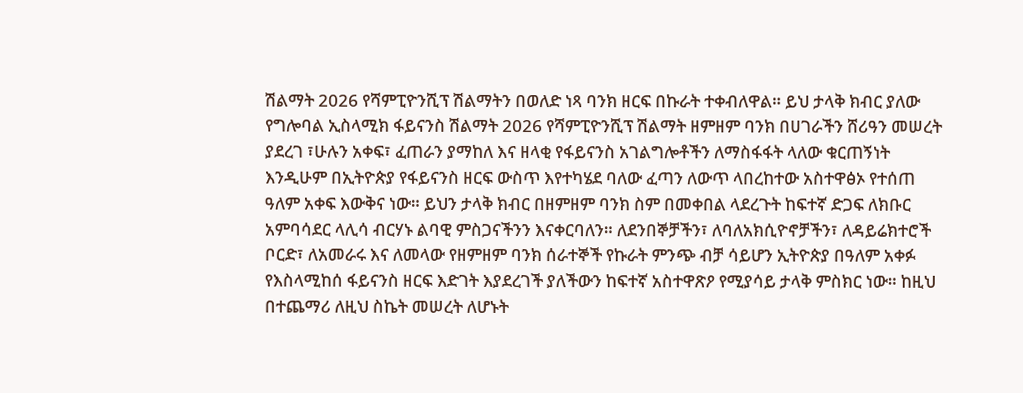ሽልማት 2026 የሻምፒዮንሺፕ ሽልማትን በወለድ ነጻ ባንክ ዘርፍ በኩራት ተቀብለዋል። ይህ ታላቅ ክብር ያለው የግሎባል ኢስላሚክ ፋይናንስ ሽልማት 2026 የሻምፒዮንሺፕ ሽልማት ዘምዘም ባንክ በሀገራችን ሸሪዓን መሠረት ያደረገ ፣ሁሉን አቀፍ፣ ፈጠራን ያማከለ እና ዘላቂ የፋይናንስ አገልግሎቶችን ለማስፋፋት ላለው ቁርጠኝነት እንዲሁም በኢትዮጵያ የፋይናንስ ዘርፍ ውስጥ እየተካሄደ ባለው ፈጣን ለውጥ ላበረከተው አስተዋፅኦ የተሰጠ ዓለም አቀፍ እውቅና ነው። ይህን ታላቅ ክብር በዘምዘም ባንክ ስም በመቀበል ላደረጉት ከፍተኛ ድጋፍ ለክቡር አምባሳደር ላሊሳ ብርሃኑ ልባዊ ምስጋናችንን እናቀርባለን። ለደንበኞቻችን፣ ለባለአክሲዮኖቻችን፣ ለዳይሬክተሮች ቦርድ፣ ለአመራሩ እና ለመላው የዘምዘም ባንክ ሰራተኞች የኩራት ምንጭ ብቻ ሳይሆን ኢትዮጵያ በዓለም አቀፉ የእስላሚከሰ ፋይናንስ ዘርፍ እድገት እያደረገች ያለችውን ከፍተኛ አስተዋጽዖ የሚያሳይ ታላቅ ምስክር ነው። ከዚህ በተጨማሪ ለዚህ ስኬት መሠረት ለሆኑት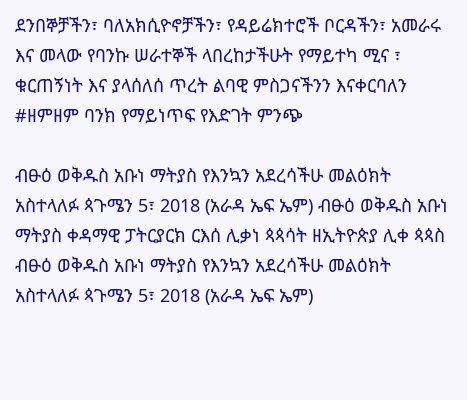ደንበኞቻችን፣ ባለአክሲዮኖቻችን፣ የዳይሬክተሮች ቦርዳችን፣ አመራሩ እና መላው የባንኩ ሠራተኞች ላበረከታችሁት የማይተካ ሚና ፣ ቁርጠኝነት እና ያላሰለሰ ጥረት ልባዊ ምስጋናችንን እናቀርባለን #ዘምዘም ባንክ የማይነጥፍ የእድገት ምንጭ

ብፁዕ ወቅዱስ አቡነ ማትያስ የእንኳን አደረሳችሁ መልዕክት አስተላለፉ ጳጉሜን 5፣ 2018 (አራዳ ኤፍ ኤም) ብፁዕ ወቅዱስ አቡነ ማትያስ ቀዳማዊ ፓትርያርክ ርእሰ ሊቃነ ጳጳሳት ዘኢትዮጵያ ሊቀ ጳጳስ
ብፁዕ ወቅዱስ አቡነ ማትያስ የእንኳን አደረሳችሁ መልዕክት አስተላለፉ ጳጉሜን 5፣ 2018 (አራዳ ኤፍ ኤም)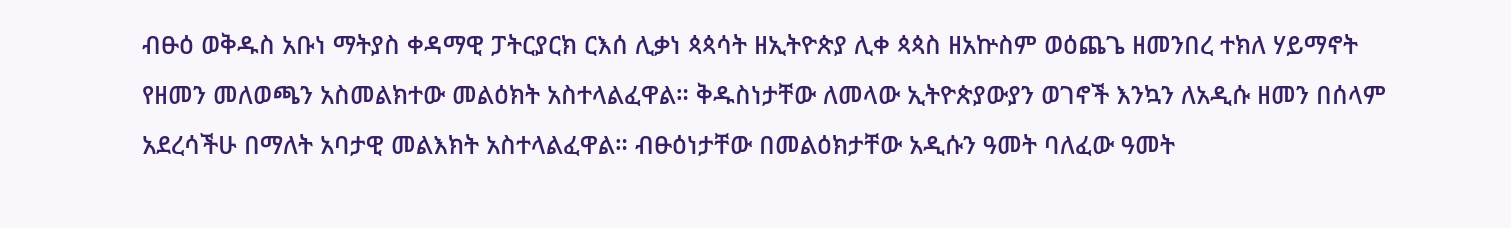ብፁዕ ወቅዱስ አቡነ ማትያስ ቀዳማዊ ፓትርያርክ ርእሰ ሊቃነ ጳጳሳት ዘኢትዮጵያ ሊቀ ጳጳስ ዘአኵስም ወዕጨጌ ዘመንበረ ተክለ ሃይማኖት የዘመን መለወጫን አስመልክተው መልዕክት አስተላልፈዋል። ቅዱስነታቸው ለመላው ኢትዮጵያውያን ወገኖች እንኳን ለአዲሱ ዘመን በሰላም አደረሳችሁ በማለት አባታዊ መልእክት አስተላልፈዋል። ብፁዕነታቸው በመልዕክታቸው አዲሱን ዓመት ባለፈው ዓመት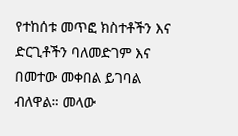የተከሰቱ መጥፎ ክስተቶችን እና ድርጊቶችን ባለመድገም እና በመተው መቀበል ይገባል ብለዋል። መላው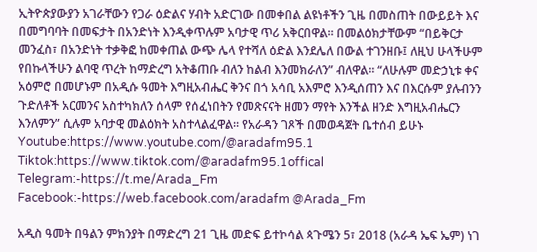ኢትዮጵያውያን አገራቸውን የጋራ ዕድልና ሃብት አድርገው በመቀበል ልዩነቶችን ጊዜ በመስጠት በውይይት እና በመግባባት በመፍታት በአንድነት እንዲቀጥሉም አባታዊ ጥሪ አቅርበዋል። በመልዕክታቸውም “በይቅርታ መንፈስ፣ በአንድነት ተቃቅፎ ከመቀጠል ውጭ ሌላ የተሻለ ዕድል እንደሌለ በውል ተገንዘቡ፤ ለዚህ ሁላችሁም የበኩላችሁን ልባዊ ጥረት ከማድረግ አትቆጠቡ ብለን ከልብ እንመክራለን” ብለዋል። “ለሁሉም መድኃኒቱ ቀና አዕምሮ በመሆኑም በአዲሱ ዓመት እግዚአብሔር ቅንና በጎ አሳቢ አእምሮ እንዲሰጠን እና በእርሱም ያሉብንን ጉድለቶች አርመንና አስተካክለን ሰላም የሰፈነበትን የመጽናናት ዘመን ማየት እንችል ዘንድ እግዚአብሔርን እንለምን” ሲሉም አባታዊ መልዕክት አስተላልፈዋል። የአራዳን ገጾች በመወዳጀት ቤተሰብ ይሁኑ Youtube:https://www.youtube.com/@aradafm95.1 Tiktok:https://www.tiktok.com/@aradafm95.1offical Telegram:-https://t.me/Arada_Fm Facebook:-https://web.facebook.com/aradafm @Arada_Fm

አዲስ ዓመት በዓልን ምክንያት በማድረግ 21 ጊዜ መድፍ ይተኮሳል ጳጉሜን 5፣ 2018 (አራዳ ኤፍ ኤም) ነገ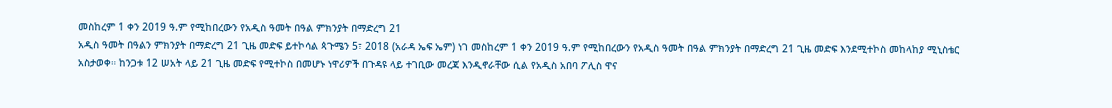መስከረም 1 ቀን 2019 ዓ.ም የሚከበረውን የአዲስ ዓመት በዓል ምክንያት በማድረግ 21
አዲስ ዓመት በዓልን ምክንያት በማድረግ 21 ጊዜ መድፍ ይተኮሳል ጳጉሜን 5፣ 2018 (አራዳ ኤፍ ኤም) ነገ መስከረም 1 ቀን 2019 ዓ.ም የሚከበረውን የአዲስ ዓመት በዓል ምክንያት በማድረግ 21 ጊዜ መድፍ እንደሚተኮስ መከላከያ ሚኒስቴር አስታወቀ። ከንጋቱ 12 ሠአት ላይ 21 ጊዜ መድፍ የሚተኮስ በመሆኑ ነዋሪዎች በጉዳዩ ላይ ተገቢው መረጃ እንዲኖራቸው ሲል የአዲስ አበባ ፖሊስ ዋና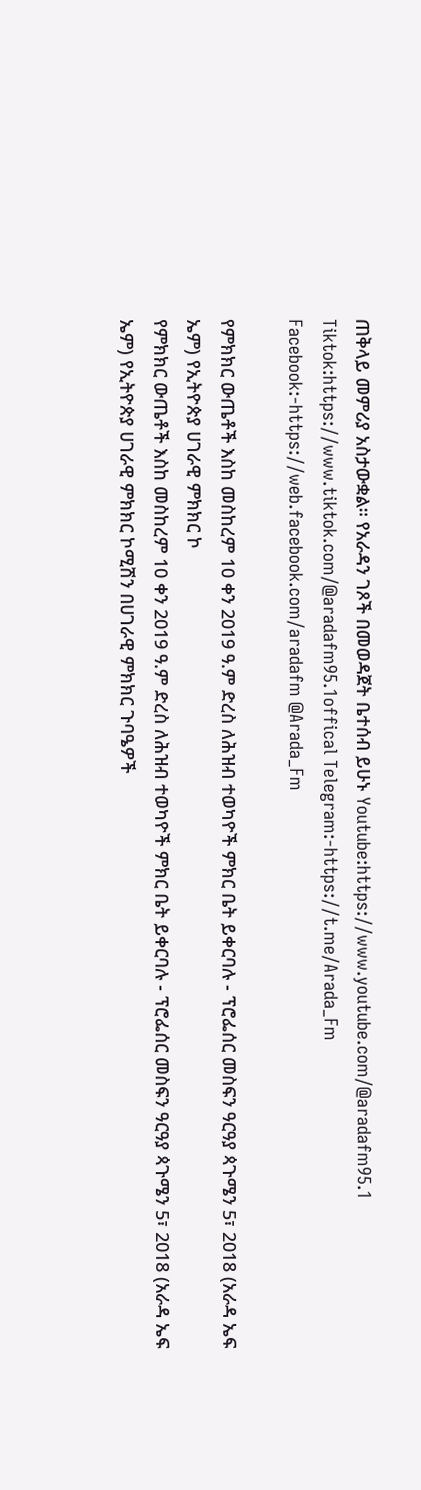ጠቅላይ መምሪያ አስታውቋል። የአራዳን ገጾች በመወዳጀት ቤተሰብ ይሁኑ Youtube:https://www.youtube.com/@aradafm95.1 Tiktok:https://www.tiktok.com/@aradafm95.1offical Telegram:-https://t.me/Arada_Fm Facebook:-https://web.facebook.com/aradafm @Arada_Fm

የምክክር ውጤቶች እስከ መስከረም 10 ቀን 2019 ዓ.ም ድረስ ለሕዝብ ተወካዮች ምክር ቤት ይቀርባሉ - ፕሮፌሰር መስፍን ዓርዓያ ጳጉሜን 5፣ 2018 (አራዳ ኤፍ ኤም) የኢትዮጵያ ሀገራዊ ምክክር ኮ
የምክክር ውጤቶች እስከ መስከረም 10 ቀን 2019 ዓ.ም ድረስ ለሕዝብ ተወካዮች ምክር ቤት ይቀርባሉ - ፕሮፌሰር መስፍን ዓርዓያ ጳጉሜን 5፣ 2018 (አራዳ ኤፍ ኤም) የኢትዮጵያ ሀገራዊ ምክክር ኮሚሽን በሀገራዊ ምክክር ጉባዔዎች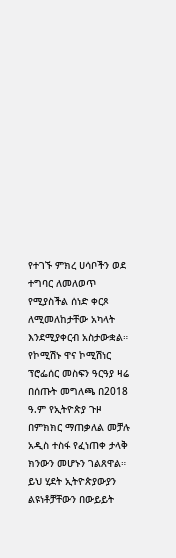የተገኙ ምክረ ሀሳቦችን ወደ ተግባር ለመለወጥ የሚያስችል ሰነድ ቀርጾ ለሚመለከታቸው አካላት እንደሚያቀርብ አስታውቋል። የኮሚሽኑ ዋና ኮሚሽነር ፕሮፌሰር መስፍን ዓርዓያ ዛሬ በሰጡት መግለጫ በ2018 ዓ.ም የኢትዮጵያ ጉዞ በምክክር ማጠቃለል መቻሉ አዲስ ተስፋ የፈነጠቀ ታላቅ ክንውን መሆኑን ገልጸዋል። ይህ ሂደት ኢትዮጵያውያን ልዩነቶቻቸውን በውይይት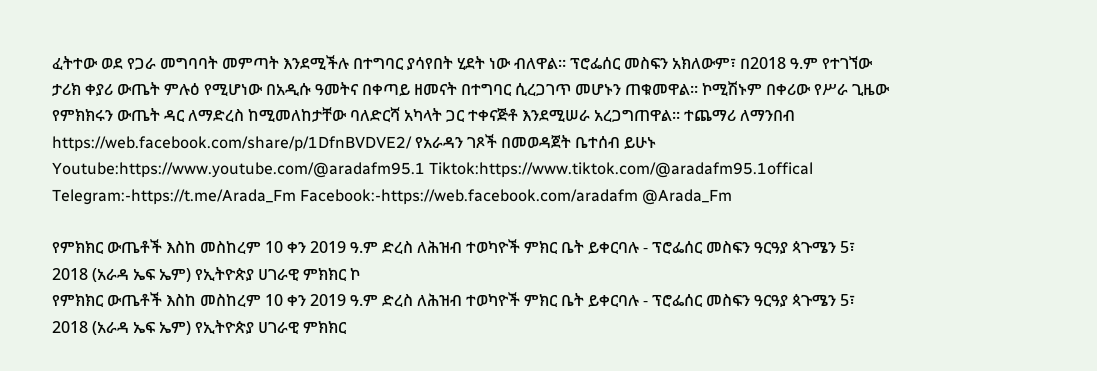ፈትተው ወደ የጋራ መግባባት መምጣት እንደሚችሉ በተግባር ያሳየበት ሂደት ነው ብለዋል። ፕሮፌሰር መስፍን አክለውም፣ በ2018 ዓ.ም የተገኘው ታሪክ ቀያሪ ውጤት ምሉዕ የሚሆነው በአዲሱ ዓመትና በቀጣይ ዘመናት በተግባር ሲረጋገጥ መሆኑን ጠቁመዋል። ኮሚሽኑም በቀሪው የሥራ ጊዜው የምክክሩን ውጤት ዳር ለማድረስ ከሚመለከታቸው ባለድርሻ አካላት ጋር ተቀናጅቶ እንደሚሠራ አረጋግጠዋል። ተጨማሪ ለማንበብ https://web.facebook.com/share/p/1DfnBVDVE2/ የአራዳን ገጾች በመወዳጀት ቤተሰብ ይሁኑ Youtube:https://www.youtube.com/@aradafm95.1 Tiktok:https://www.tiktok.com/@aradafm95.1offical Telegram:-https://t.me/Arada_Fm Facebook:-https://web.facebook.com/aradafm @Arada_Fm

የምክክር ውጤቶች እስከ መስከረም 10 ቀን 2019 ዓ.ም ድረስ ለሕዝብ ተወካዮች ምክር ቤት ይቀርባሉ - ፕሮፌሰር መስፍን ዓርዓያ ጳጉሜን 5፣ 2018 (አራዳ ኤፍ ኤም) የኢትዮጵያ ሀገራዊ ምክክር ኮ
የምክክር ውጤቶች እስከ መስከረም 10 ቀን 2019 ዓ.ም ድረስ ለሕዝብ ተወካዮች ምክር ቤት ይቀርባሉ - ፕሮፌሰር መስፍን ዓርዓያ ጳጉሜን 5፣ 2018 (አራዳ ኤፍ ኤም) የኢትዮጵያ ሀገራዊ ምክክር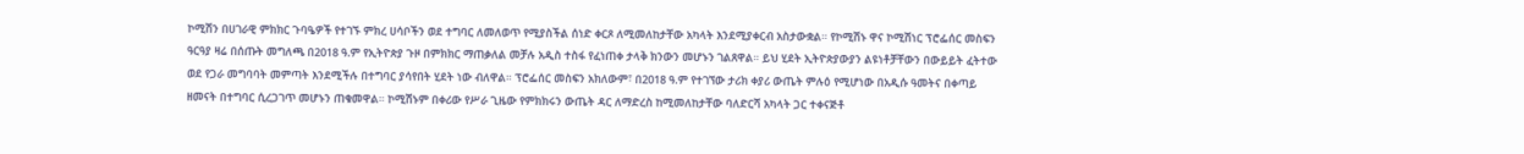ኮሚሽን በሀገራዊ ምክክር ጉባዔዎች የተገኙ ምክረ ሀሳቦችን ወደ ተግባር ለመለወጥ የሚያስችል ሰነድ ቀርጾ ለሚመለከታቸው አካላት እንደሚያቀርብ አስታውቋል። የኮሚሽኑ ዋና ኮሚሽነር ፕሮፌሰር መስፍን ዓርዓያ ዛሬ በሰጡት መግለጫ በ2018 ዓ.ም የኢትዮጵያ ጉዞ በምክክር ማጠቃለል መቻሉ አዲስ ተስፋ የፈነጠቀ ታላቅ ክንውን መሆኑን ገልጸዋል። ይህ ሂደት ኢትዮጵያውያን ልዩነቶቻቸውን በውይይት ፈትተው ወደ የጋራ መግባባት መምጣት እንደሚችሉ በተግባር ያሳየበት ሂደት ነው ብለዋል። ፕሮፌሰር መስፍን አክለውም፣ በ2018 ዓ.ም የተገኘው ታሪክ ቀያሪ ውጤት ምሉዕ የሚሆነው በአዲሱ ዓመትና በቀጣይ ዘመናት በተግባር ሲረጋገጥ መሆኑን ጠቁመዋል። ኮሚሽኑም በቀሪው የሥራ ጊዜው የምክክሩን ውጤት ዳር ለማድረስ ከሚመለከታቸው ባለድርሻ አካላት ጋር ተቀናጅቶ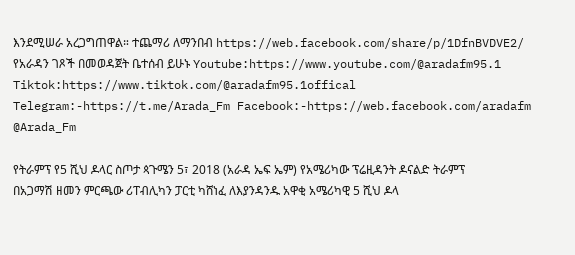እንደሚሠራ አረጋግጠዋል። ተጨማሪ ለማንበብ https://web.facebook.com/share/p/1DfnBVDVE2/ የአራዳን ገጾች በመወዳጀት ቤተሰብ ይሁኑ Youtube:https://www.youtube.com/@aradafm95.1 Tiktok:https://www.tiktok.com/@aradafm95.1offical Telegram:-https://t.me/Arada_Fm Facebook:-https://web.facebook.com/aradafm @Arada_Fm

የትራምፕ የ5 ሺህ ዶላር ስጦታ ጳጉሜን 5፣ 2018 (አራዳ ኤፍ ኤም) የአሜሪካው ፕሬዚዳንት ዶናልድ ትራምፕ በአጋማሽ ዘመን ምርጫው ሪፐብሊካን ፓርቲ ካሸነፈ ለእያንዳንዱ አዋቂ አሜሪካዊ 5 ሺህ ዶላ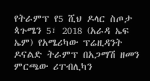የትራምፕ የ5 ሺህ ዶላር ስጦታ ጳጉሜን 5፣ 2018 (አራዳ ኤፍ ኤም) የአሜሪካው ፕሬዚዳንት ዶናልድ ትራምፕ በአጋማሽ ዘመን ምርጫው ሪፐብሊካን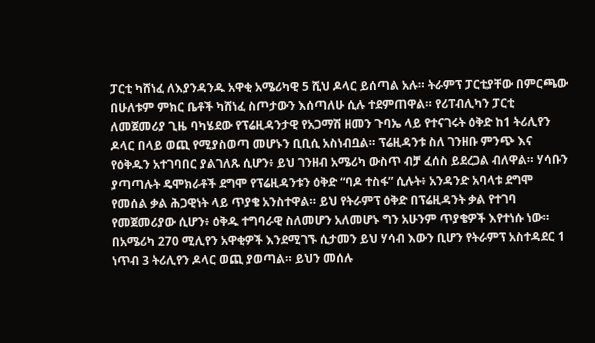ፓርቲ ካሸነፈ ለእያንዳንዱ አዋቂ አሜሪካዊ 5 ሺህ ዶላር ይሰጣል አሉ። ትራምፕ ፓርቲያቸው በምርጫው በሁለቱም ምክር ቤቶች ካሸነፈ ስጦታውን እሰጣለሁ ሲሉ ተደምጠዋል። የሪፐብሊካን ፓርቲ ለመጀመሪያ ጊዜ ባካሄደው የፕሬዚዳንታዊ የአጋማሽ ዘመን ጉባኤ ላይ የተናገሩት ዕቅድ ከ1 ትሪሊየን ዶላር በላይ ወጪ የሚያስወጣ መሆኑን ቢቢሲ አስነብቧል። ፕሬዚዳንቱ ስለ ገንዘቡ ምንጭ እና የዕቅዱን አተገባበር ያልገለጹ ሲሆን፥ ይህ ገንዘብ አሜሪካ ውስጥ ብቻ ፈሰስ ይደረጋል ብለዋል። ሃሳቡን ያጣጣሉት ዴሞክራቶች ደግሞ የፕሬዚዳንቱን ዕቅድ “ባዶ ተስፋ” ሲሉት፥ አንዳንድ አባላቱ ደግሞ የመሰል ቃል ሕጋዊነት ላይ ጥያቄ አንስተዋል። ይህ የትራምፕ ዕቅድ በፕሬዚዳንት ቃል የተገባ የመጀመሪያው ሲሆን፥ ዕቅዱ ተግባራዊ ስለመሆን አለመሆኑ ግን አሁንም ጥያቄዎች እየተነሱ ነው። በአሜሪካ 270 ሚሊየን አዋቂዎች እንደሚገኙ ሲታመን ይህ ሃሳብ እውን ቢሆን የትራምፕ አስተዳደር 1 ነጥብ 3 ትሪሊየን ዶላር ወጪ ያወጣል። ይህን መሰሉ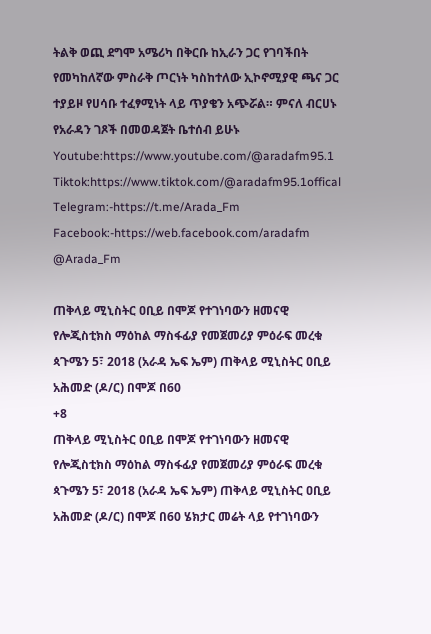ትልቅ ወጪ ደግሞ አሜሪካ በቅርቡ ከኢራን ጋር የገባችበት የመካከለኛው ምስራቅ ጦርነት ካስከተለው ኢኮኖሚያዊ ጫና ጋር ተያይዞ የሀሳቡ ተፈፃሚነት ላይ ጥያቄን አጭሯል። ምናለ ብርሀኑ የአራዳን ገጾች በመወዳጀት ቤተሰብ ይሁኑ Youtube:https://www.youtube.com/@aradafm95.1 Tiktok:https://www.tiktok.com/@aradafm95.1offical Telegram:-https://t.me/Arada_Fm Facebook:-https://web.facebook.com/aradafm @Arada_Fm

ጠቅላይ ሚኒስትር ዐቢይ በሞጆ የተገነባውን ዘመናዊ የሎጂስቲክስ ማዕከል ማስፋፊያ የመጀመሪያ ምዕራፍ መረቁ ጳጉሜን 5፣ 2018 (አራዳ ኤፍ ኤም) ጠቅላይ ሚኒስትር ዐቢይ አሕመድ (ዶ/ር) በሞጆ በ60
+8
ጠቅላይ ሚኒስትር ዐቢይ በሞጆ የተገነባውን ዘመናዊ የሎጂስቲክስ ማዕከል ማስፋፊያ የመጀመሪያ ምዕራፍ መረቁ ጳጉሜን 5፣ 2018 (አራዳ ኤፍ ኤም) ጠቅላይ ሚኒስትር ዐቢይ አሕመድ (ዶ/ር) በሞጆ በ60 ሄክታር መሬት ላይ የተገነባውን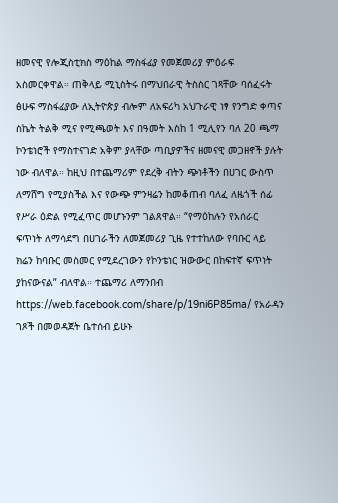ዘመናዊ የሎጂስቲክስ ማዕከል ማስፋፊያ የመጀመሪያ ምዕራፍ አስመርቀዋል። ጠቅላይ ሚኒስትሩ በማህበራዊ ትስስር ገጻቸው ባሰፈሩት ፅሁፍ ማስፋፊያው ለኢትዮጵያ ብሎም ለአፍሪካ አህጉራዊ ነፃ የንግድ ቀጣና ስኬት ትልቅ ሚና የሚጫወት እና በዓመት እስከ 1 ሚሊየን ባለ 20 ጫማ ኮንቴነሮች የማስተናገድ አቅም ያላቸው ጣቢያዎችና ዘመናዊ መጋዘኖች ያሉት ነው ብለዋል። ከዚህ በተጨማሪም የደረቅ ብትን ጭነቶችን በሀገር ውስጥ ለማሸግ የሚያስችል እና የውጭ ምንዛሬን ከመቆጠብ ባለፈ ለዜጎች ሰፊ የሥራ ዕድል የሚፈጥር መሆኑንም ገልጸዋል። “የማዕከሉን የአሰራር ፍጥነት ለማሳደግ በሀገራችን ለመጀመሪያ ጊዜ የተተከለው የባቡር ላይ ክሬን ከባቡር መስመር የሚደረገውን የኮንቴነር ዝውውር በከፍተኛ ፍጥነት ያከናውናል” ብለዋል። ተጨማሪ ለማንበብ https://web.facebook.com/share/p/19ni6P85ma/ የአራዳን ገጾች በመወዳጀት ቤተሰብ ይሁኑ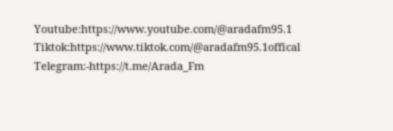Youtube:https://www.youtube.com/@aradafm95.1 Tiktok:https://www.tiktok.com/@aradafm95.1offical Telegram:-https://t.me/Arada_Fm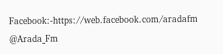Facebook:-https://web.facebook.com/aradafm @Arada_Fm